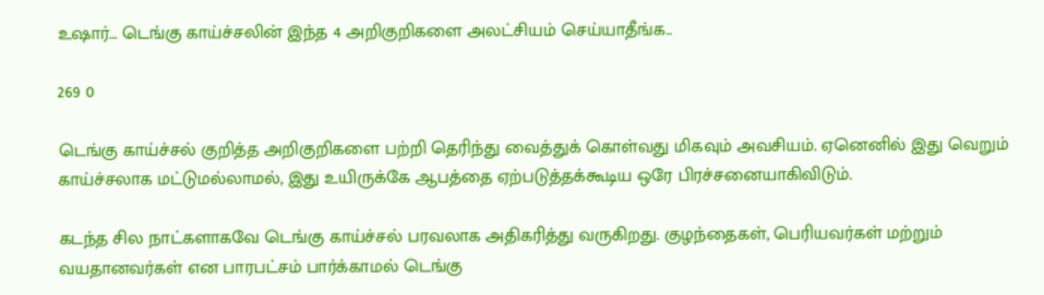உஷார்… டெங்கு காய்ச்சலின் இந்த 4 அறிகுறிகளை அலட்சியம் செய்யாதீங்க..

269 0

டெங்கு காய்ச்சல் குறித்த அறிகுறிகளை பற்றி தெரிந்து வைத்துக் கொள்வது மிகவும் அவசியம். ஏனெனில் இது வெறும் காய்ச்சலாக மட்டுமல்லாமல், இது உயிருக்கே ஆபத்தை ஏற்படுத்தக்கூடிய ஒரே பிரச்சனையாகிவிடும்.

கடந்த சில நாட்களாகவே டெங்கு காய்ச்சல் பரவலாக அதிகரித்து வருகிறது. குழந்தைகள், பெரியவர்கள் மற்றும் வயதானவர்கள் என பாரபட்சம் பார்க்காமல் டெங்கு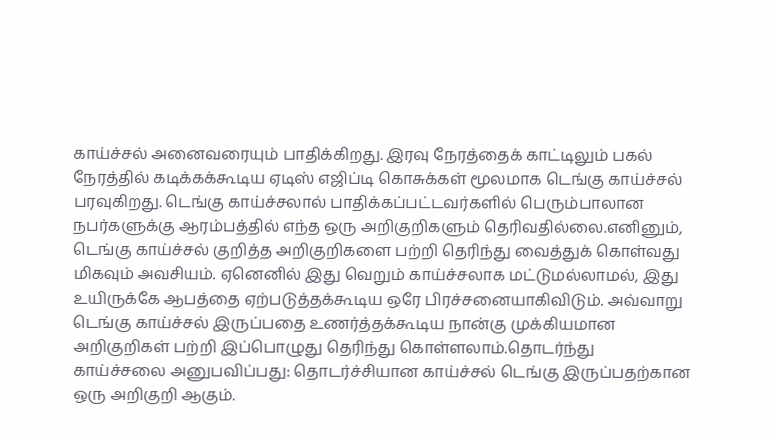காய்ச்சல் அனைவரையும் பாதிக்கிறது. இரவு நேரத்தைக் காட்டிலும் பகல் நேரத்தில் கடிக்கக்கூடிய ஏடிஸ் எஜிப்டி கொசுக்கள் மூலமாக டெங்கு காய்ச்சல் பரவுகிறது. டெங்கு காய்ச்சலால் பாதிக்கப்பட்டவர்களில் பெரும்பாலான நபர்களுக்கு ஆரம்பத்தில் எந்த ஒரு அறிகுறிகளும் தெரிவதில்லை.எனினும், டெங்கு காய்ச்சல் குறித்த அறிகுறிகளை பற்றி தெரிந்து வைத்துக் கொள்வது மிகவும் அவசியம். ஏனெனில் இது வெறும் காய்ச்சலாக மட்டுமல்லாமல், இது உயிருக்கே ஆபத்தை ஏற்படுத்தக்கூடிய ஒரே பிரச்சனையாகிவிடும். அவ்வாறு டெங்கு காய்ச்சல் இருப்பதை உணர்த்தக்கூடிய நான்கு முக்கியமான அறிகுறிகள் பற்றி இப்பொழுது தெரிந்து கொள்ளலாம்.தொடர்ந்து காய்ச்சலை அனுபவிப்பது: தொடர்ச்சியான காய்ச்சல் டெங்கு இருப்பதற்கான ஒரு அறிகுறி ஆகும்.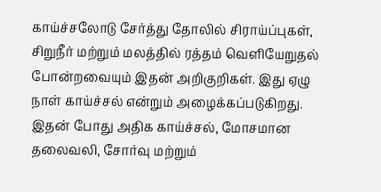காய்ச்சலோடு சேர்த்து தோலில் சிராய்ப்புகள், சிறுநீர் மற்றும் மலத்தில் ரத்தம் வெளியேறுதல் போன்றவையும் இதன் அறிகுறிகள். இது ஏழு நாள் காய்ச்சல் என்றும் அழைக்கப்படுகிறது. இதன் போது அதிக காய்ச்சல், மோசமான தலைவலி, சோர்வு மற்றும்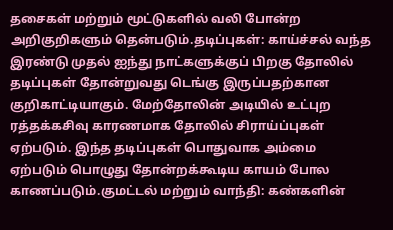தசைகள் மற்றும் மூட்டுகளில் வலி போன்ற அறிகுறிகளும் தென்படும்.தடிப்புகள்: காய்ச்சல் வந்த இரண்டு முதல் ஐந்து நாட்களுக்குப் பிறகு தோலில் தடிப்புகள் தோன்றுவது டெங்கு இருப்பதற்கான குறிகாட்டியாகும். மேற்தோலின் அடியில் உட்புற ரத்தக்கசிவு காரணமாக தோலில் சிராய்ப்புகள் ஏற்படும். இந்த தடிப்புகள் பொதுவாக அம்மை ஏற்படும் பொழுது தோன்றக்கூடிய காயம் போல காணப்படும்.குமட்டல் மற்றும் வாந்தி: கண்களின்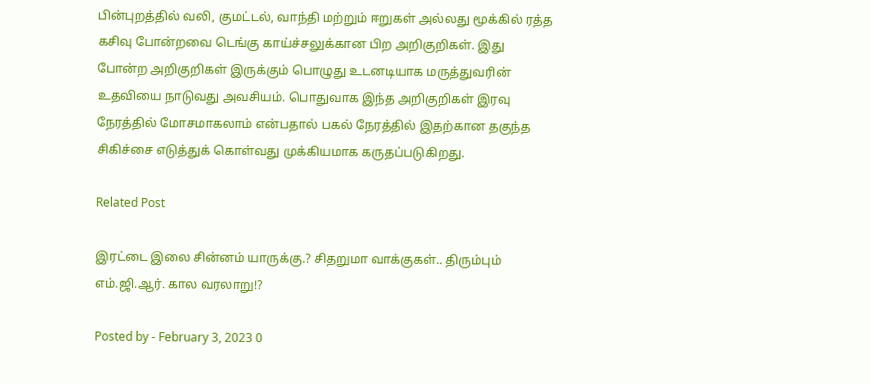பின்புறத்தில் வலி, குமட்டல், வாந்தி மற்றும் ஈறுகள் அல்லது மூக்கில் ரத்த கசிவு போன்றவை டெங்கு காய்ச்சலுக்கான பிற அறிகுறிகள். இது போன்ற அறிகுறிகள் இருக்கும் பொழுது உடனடியாக மருத்துவரின் உதவியை நாடுவது அவசியம். பொதுவாக இந்த அறிகுறிகள் இரவு நேரத்தில் மோசமாகலாம் என்பதால் பகல் நேரத்தில் இதற்கான தகுந்த சிகிச்சை எடுத்துக் கொள்வது முக்கியமாக கருதப்படுகிறது.

Related Post

இரட்டை இலை சின்னம் யாருக்கு.? சிதறுமா வாக்குகள்.. திரும்பும் எம்.ஜி.ஆர். கால வரலாறு!?

Posted by - February 3, 2023 0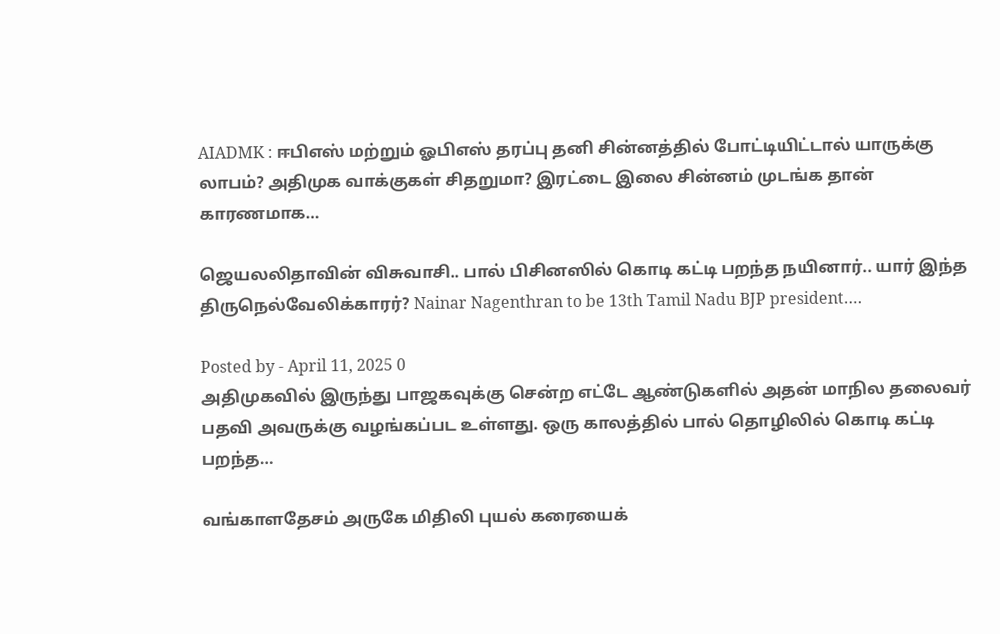AIADMK : ஈபிஎஸ் மற்றும் ஓபிஎஸ் தரப்பு தனி சின்னத்தில் போட்டியிட்டால் யாருக்கு லாபம்? அதிமுக வாக்குகள் சிதறுமா? இரட்டை இலை சின்னம் முடங்க தான் காரணமாக…

ஜெயலலிதாவின் விசுவாசி.. பால் பிசினஸில் கொடி கட்டி பறந்த நயினார்.. யார் இந்த திருநெல்வேலிக்காரர்? Nainar Nagenthran to be 13th Tamil Nadu BJP president….

Posted by - April 11, 2025 0
அதிமுகவில் இருந்து பாஜகவுக்கு சென்ற எட்டே ஆண்டுகளில் அதன் மாநில தலைவர் பதவி அவருக்கு வழங்கப்பட உள்ளது. ஒரு காலத்தில் பால் தொழிலில் கொடி கட்டி பறந்த…

வங்காளதேசம் அருகே மிதிலி புயல் கரையைக்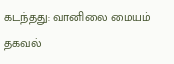கடந்தது: வானிலை மையம் தகவல்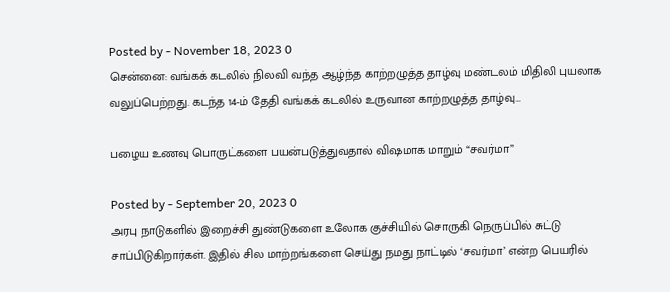Posted by - November 18, 2023 0
சென்னை: வங்கக் கடலில் நிலவி வந்த ஆழ்ந்த காற்றழுத்த தாழ்வு மண்டலம் மிதிலி புயலாக வலுப்பெற்றது. கடந்த 14-ம் தேதி வங்கக் கடலில் உருவான காற்றழுத்த தாழ்வு…

பழைய உணவு பொருட்களை பயன்படுத்துவதால் விஷமாக மாறும் “சவர்மா”

Posted by - September 20, 2023 0
அரபு நாடுகளில் இறைச்சி துண்டுகளை உலோக குச்சியில் சொருகி நெருப்பில் சுட்டு சாப்பிடுகிறார்கள். இதில் சில மாற்றங்களை செய்து நமது நாட்டில் ‘சவர்மா’ என்ற பெயரில்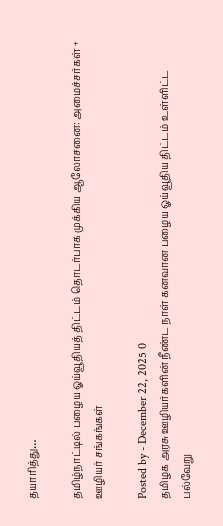தயாரித்து…

தமிழ்நாட்டில் பழைய ஓய்வூதியத் திட்டம் தொடர்பாக முக்கிய ஆலோசனை: அமைச்சர்கள் + ஊழியர் சங்கங்கள்

Posted by - December 22, 2025 0
தமிழக அரசு ஊழியர்களின் நீண்ட நாள் கனவான பழைய ஓய்வூதிய திட்டம் உள்ளிட்ட பல்வேறு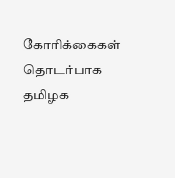கோரிக்கைகள் தொடர்பாக தமிழக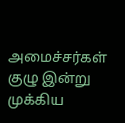அமைச்சர்கள் குழு இன்று முக்கிய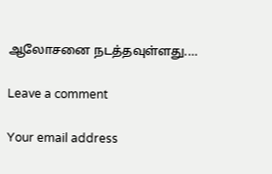ஆலோசனை நடத்தவுள்ளது.…

Leave a comment

Your email address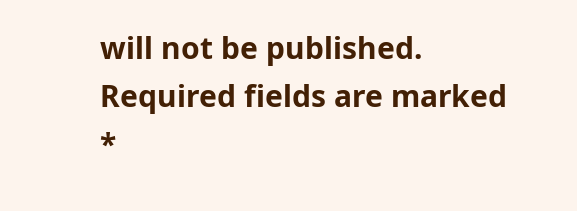will not be published. Required fields are marked *